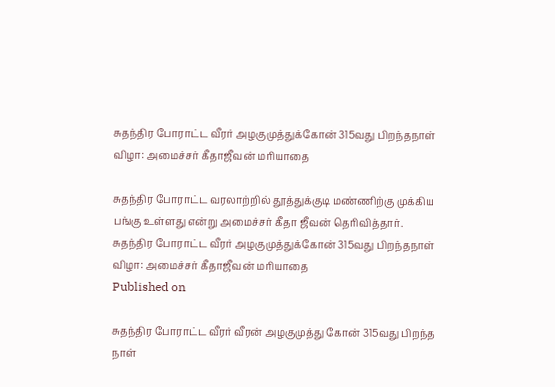சுதந்திர போராட்ட வீரர் அழகுமுத்துக்கோன் 315வது பிறந்தநாள் விழா: அமைச்சர் கீதாஜீவன் மரியாதை

சுதந்திர போராட்ட வரலாற்றில் தூத்துக்குடி மண்ணிற்கு முக்கிய பங்கு உள்ளது என்று அமைச்சர் கீதா ஜீவன் தெரிவித்தார்.
சுதந்திர போராட்ட வீரர் அழகுமுத்துக்கோன் 315வது பிறந்தநாள் விழா: அமைச்சர் கீதாஜீவன் மரியாதை
Published on

சுதந்திர போராட்ட வீரர் வீரன் அழகுமுத்து கோன் 315வது பிறந்த நாள்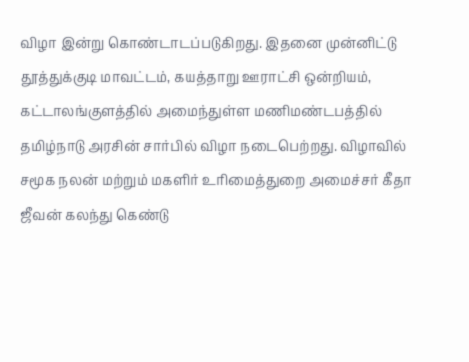விழா இன்று கொண்டாடப்படுகிறது. இதனை முன்னிட்டு தூத்துக்குடி மாவட்டம், கயத்தாறு ஊராட்சி ஒன்றியம், கட்டாலங்குளத்தில் அமைந்துள்ள மணிமண்டபத்தில் தமிழ்நாடு அரசின் சார்பில் விழா நடைபெற்றது. விழாவில் சமூக நலன் மற்றும் மகளிர் உரிமைத்துறை அமைச்சர் கீதா ஜீவன் கலந்து கெண்டு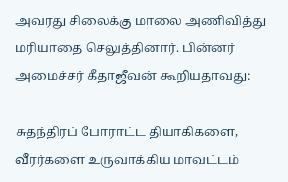அவரது சிலைக்கு மாலை அணிவித்து மரியாதை செலுத்தினார். பின்னர் அமைச்சர் கீதாஜீவன் கூறியதாவது:

சுதந்திரப் போராட்ட தியாகிகளை, வீரர்களை உருவாக்கிய மாவட்டம்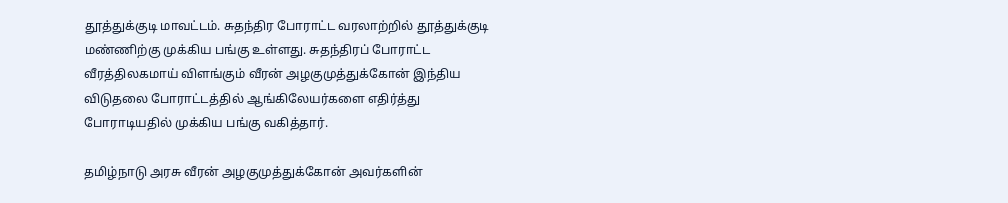தூத்துக்குடி மாவட்டம். சுதந்திர போராட்ட வரலாற்றில் தூத்துக்குடி மண்ணிற்கு முக்கிய பங்கு உள்ளது. சுதந்திரப் போராட்ட வீரத்திலகமாய் விளங்கும் வீரன் அழகுமுத்துக்கோன் இந்திய விடுதலை போராட்டத்தில் ஆங்கிலேயர்களை எதிர்த்து போராடியதில் முக்கிய பங்கு வகித்தார்.

தமிழ்நாடு அரசு வீரன் அழகுமுத்துக்கோன் அவர்களின்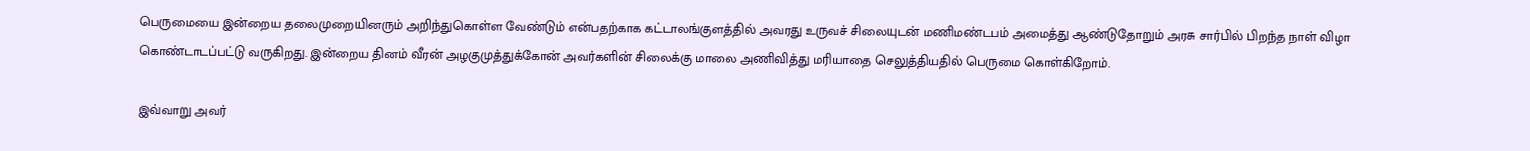பெருமையை இன்றைய தலைமுறையினரும் அறிந்துகொள்ள வேண்டும் என்பதற்காக கட்டாலங்குளத்தில் அவரது உருவச் சிலையுடன் மணிமண்டபம் அமைத்து ஆண்டுதோறும் அரசு சார்பில் பிறந்த நாள் விழா கொண்டாடப்பட்டு வருகிறது. இன்றைய தினம் வீரன் அழகுமுத்துக்கோன் அவர்களின் சிலைக்கு மாலை அணிவித்து மரியாதை செலுத்தியதில் பெருமை கொள்கிறோம்.

இவ்வாறு அவர்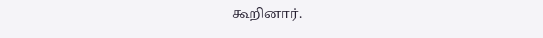கூறினார்.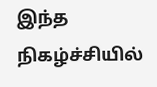இந்த நிகழ்ச்சியில்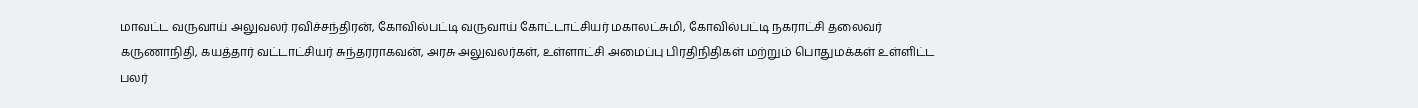மாவட்ட வருவாய் அலுவலர் ரவிச்சந்திரன், கோவில்பட்டி வருவாய் கோட்டாட்சியர் மகாலட்சுமி, கோவில்பட்டி நகராட்சி தலைவர் கருணாநிதி, கயத்தார் வட்டாட்சியர் சுந்தரராகவன், அரசு அலுவலர்கள், உள்ளாட்சி அமைப்பு பிரதிநிதிகள் மற்றும் பொதுமக்கள் உள்ளிட்ட பலர்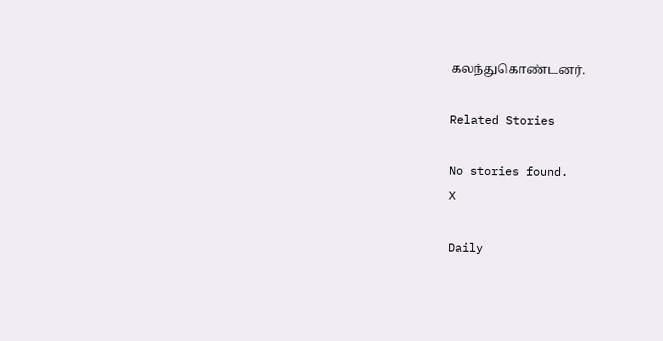கலந்துகொண்டனர்.

Related Stories

No stories found.
X

Daily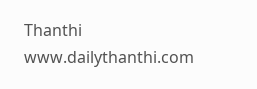Thanthi
www.dailythanthi.com